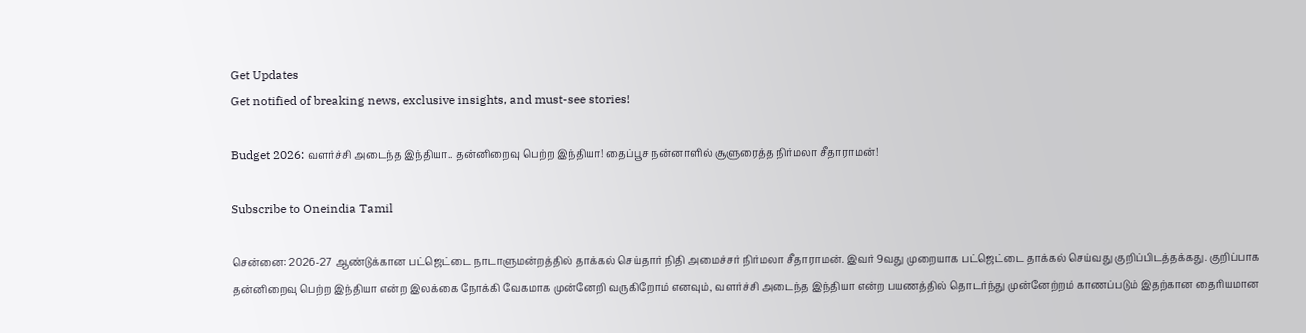Get Updates
Get notified of breaking news, exclusive insights, and must-see stories!

Budget 2026: வளர்ச்சி அடைந்த இந்தியா.. தன்னிறைவு பெற்ற இந்தியா! தைப்பூச நன்னாளில் சூளுரைத்த நிர்மலா சீதாராமன்!

Subscribe to Oneindia Tamil

சென்னை: 2026-27 ஆண்டுக்கான பட்ஜெட்டை நாடாளுமன்றத்தில் தாக்கல் செய்தார் நிதி அமைச்சர் நிர்மலா சீதாராமன். இவர் 9வது முறையாக பட்ஜெட்டை தாக்கல் செய்வது குறிப்பிடத்தக்கது. குறிப்பாக தன்னிறைவு பெற்ற இந்தியா என்ற இலக்கை நோக்கி வேகமாக முன்னேறி வருகிறோம் எனவும், வளர்ச்சி அடைந்த இந்தியா என்ற பயணத்தில் தொடர்ந்து முன்னேற்றம் காணப்படும் இதற்கான தைரியமான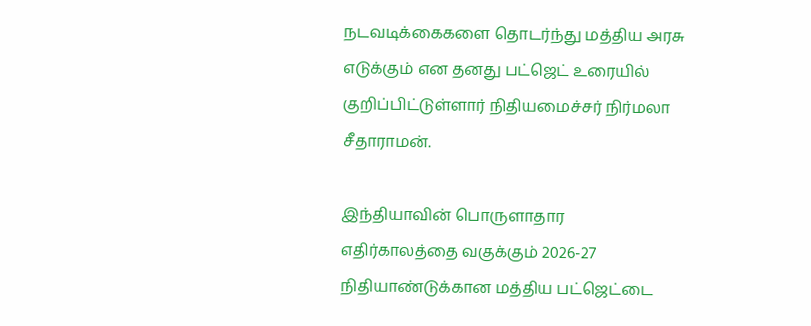நடவடிக்கைகளை தொடர்ந்து மத்திய அரசு எடுக்கும் என தனது பட்ஜெட் உரையில் குறிப்பிட்டுள்ளார் நிதியமைச்சர் நிர்மலா சீதாராமன்.

இந்தியாவின் பொருளாதார எதிர்காலத்தை வகுக்கும் 2026-27 நிதியாண்டுக்கான மத்திய பட்ஜெட்டை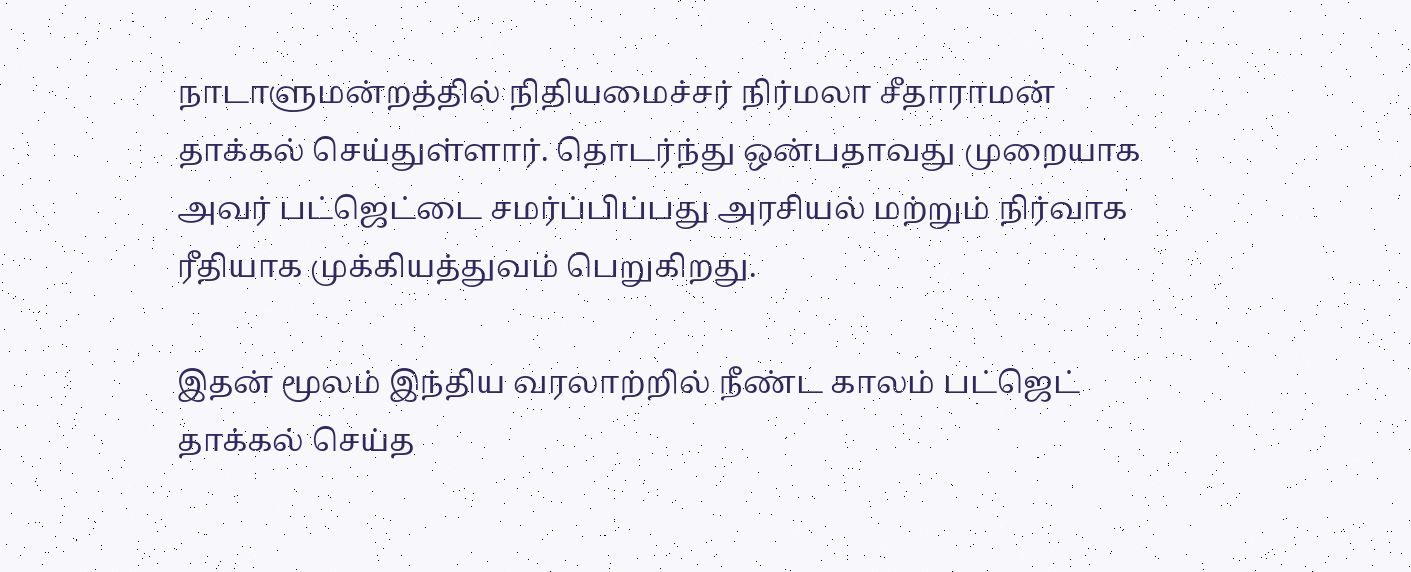நாடாளுமன்றத்தில் நிதியமைச்சர் நிர்மலா சீதாராமன் தாக்கல் செய்துள்ளார். தொடர்ந்து ஒன்பதாவது முறையாக அவர் பட்ஜெட்டை சமர்ப்பிப்பது அரசியல் மற்றும் நிர்வாக ரீதியாக முக்கியத்துவம் பெறுகிறது.

இதன் மூலம் இந்திய வரலாற்றில் நீண்ட காலம் பட்ஜெட் தாக்கல் செய்த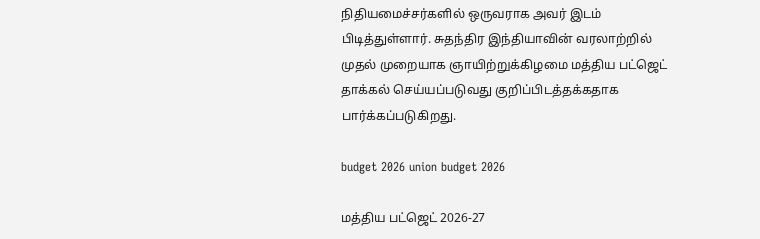நிதியமைச்சர்களில் ஒருவராக அவர் இடம் பிடித்துள்ளார். சுதந்திர இந்தியாவின் வரலாற்றில் முதல் முறையாக ஞாயிற்றுக்கிழமை மத்திய பட்ஜெட் தாக்கல் செய்யப்படுவது குறிப்பிடத்தக்கதாக பார்க்கப்படுகிறது.

budget 2026 union budget 2026

மத்திய பட்ஜெட் 2026-27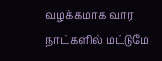வழக்கமாக வார நாட்களில் மட்டுமே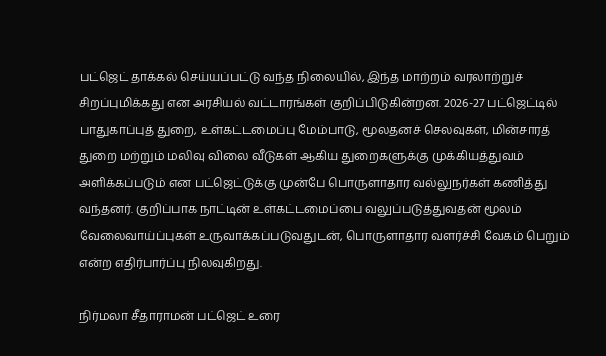பட்ஜெட் தாக்கல் செய்யப்பட்டு வந்த நிலையில், இந்த மாற்றம் வரலாற்றுச் சிறப்புமிக்கது என அரசியல் வட்டாரங்கள் குறிப்பிடுகின்றன. 2026-27 பட்ஜெட்டில் பாதுகாப்புத் துறை, உள்கட்டமைப்பு மேம்பாடு, மூலதனச் செலவுகள், மின்சாரத் துறை மற்றும் மலிவு விலை வீடுகள் ஆகிய துறைகளுக்கு முக்கியத்துவம் அளிக்கப்படும் என பட்ஜெட்டுக்கு முன்பே பொருளாதார வல்லுநர்கள் கணித்து வந்தனர். குறிப்பாக நாட்டின் உள்கட்டமைப்பை வலுப்படுத்துவதன் மூலம் வேலைவாய்ப்புகள் உருவாக்கப்படுவதுடன், பொருளாதார வளர்ச்சி வேகம் பெறும் என்ற எதிர்பார்ப்பு நிலவுகிறது.

நிர்மலா சீதாராமன் பட்ஜெட் உரை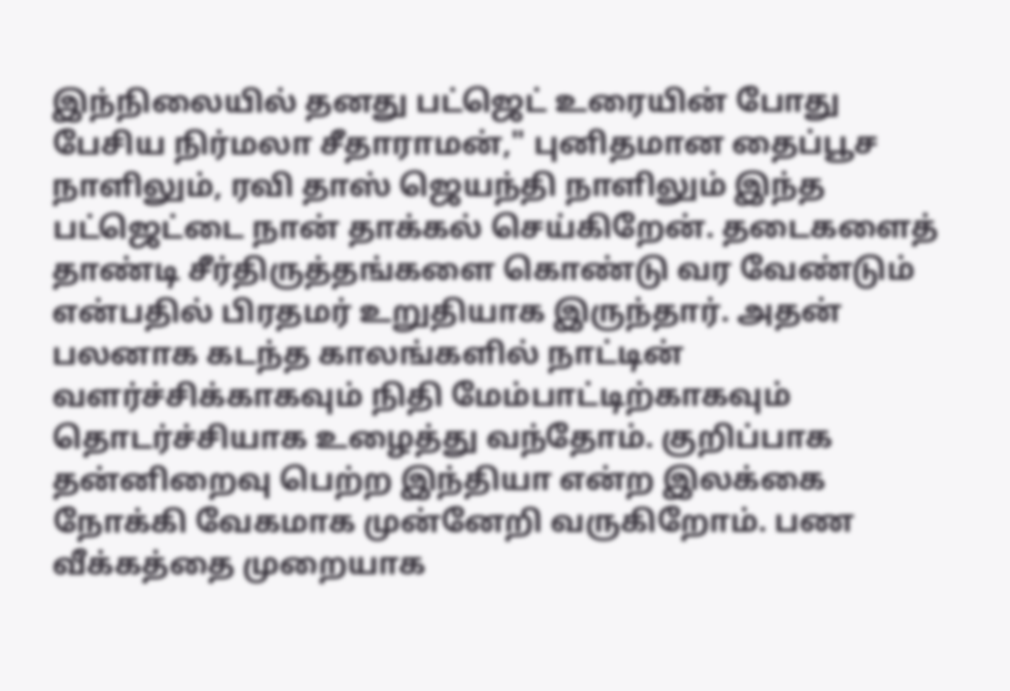இந்நிலையில் தனது பட்ஜெட் உரையின் போது பேசிய நிர்மலா சீதாராமன்," புனிதமான தைப்பூச நாளிலும், ரவி தாஸ் ஜெயந்தி நாளிலும் இந்த பட்ஜெட்டை நான் தாக்கல் செய்கிறேன். தடைகளைத் தாண்டி சீர்திருத்தங்களை கொண்டு வர வேண்டும் என்பதில் பிரதமர் உறுதியாக இருந்தார். அதன் பலனாக கடந்த காலங்களில் நாட்டின் வளர்ச்சிக்காகவும் நிதி மேம்பாட்டிற்காகவும் தொடர்ச்சியாக உழைத்து வந்தோம். குறிப்பாக தன்னிறைவு பெற்ற இந்தியா என்ற இலக்கை நோக்கி வேகமாக முன்னேறி வருகிறோம். பண வீக்கத்தை முறையாக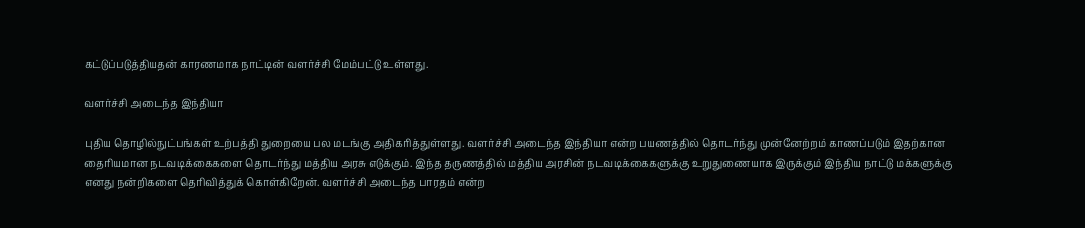கட்டுப்படுத்தியதன் காரணமாக நாட்டின் வளர்ச்சி மேம்பட்டு உள்ளது.

வளர்ச்சி அடைந்த இந்தியா

புதிய தொழில்நுட்பங்கள் உற்பத்தி துறையை பல மடங்கு அதிகரித்துள்ளது. வளர்ச்சி அடைந்த இந்தியா என்ற பயணத்தில் தொடர்ந்து முன்னேற்றம் காணப்படும் இதற்கான தைரியமான நடவடிக்கைகளை தொடர்ந்து மத்திய அரசு எடுக்கும். இந்த தருணத்தில் மத்திய அரசின் நடவடிக்கைகளுக்கு உறுதுணையாக இருக்கும் இந்திய நாட்டு மக்களுக்கு எனது நன்றிகளை தெரிவித்துக் கொள்கிறேன். வளர்ச்சி அடைந்த பாரதம் என்ற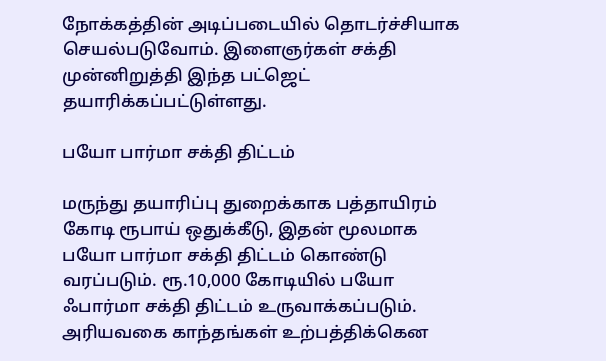நோக்கத்தின் அடிப்படையில் தொடர்ச்சியாக செயல்படுவோம். இளைஞர்கள் சக்தி முன்னிறுத்தி இந்த பட்ஜெட் தயாரிக்கப்பட்டுள்ளது.

பயோ பார்மா சக்தி திட்டம்

மருந்து தயாரிப்பு துறைக்காக பத்தாயிரம் கோடி ரூபாய் ஒதுக்கீடு, இதன் மூலமாக பயோ பார்மா சக்தி திட்டம் கொண்டு வரப்படும். ரூ.10,000 கோடியில் பயோ ஃபார்மா சக்தி திட்டம் உருவாக்கப்படும். அரியவகை காந்தங்கள் உற்பத்திக்கென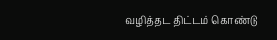வழித்தட திட்டம் கொண்டு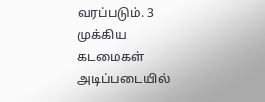வரப்படும். 3 முக்கிய கடமைகள் அடிப்படையில்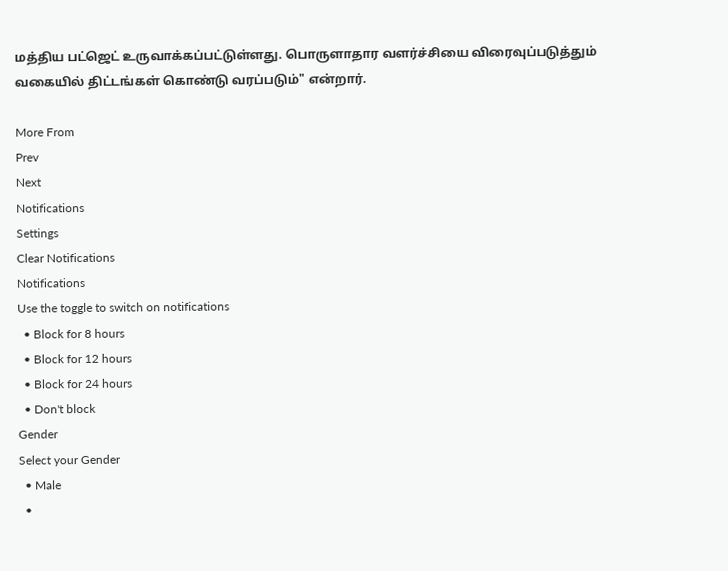மத்திய பட்ஜெட் உருவாக்கப்பட்டுள்ளது. பொருளாதார வளர்ச்சியை விரைவுப்படுத்தும் வகையில் திட்டங்கள் கொண்டு வரப்படும்" என்றார்.

More From
Prev
Next
Notifications
Settings
Clear Notifications
Notifications
Use the toggle to switch on notifications
  • Block for 8 hours
  • Block for 12 hours
  • Block for 24 hours
  • Don't block
Gender
Select your Gender
  • Male
  •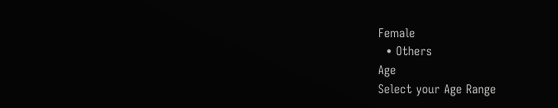Female
  • Others
Age
Select your Age Range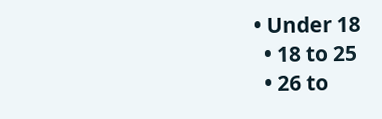• Under 18
  • 18 to 25
  • 26 to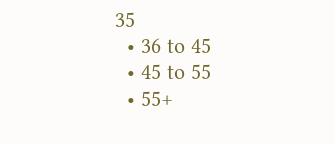35
  • 36 to 45
  • 45 to 55
  • 55+